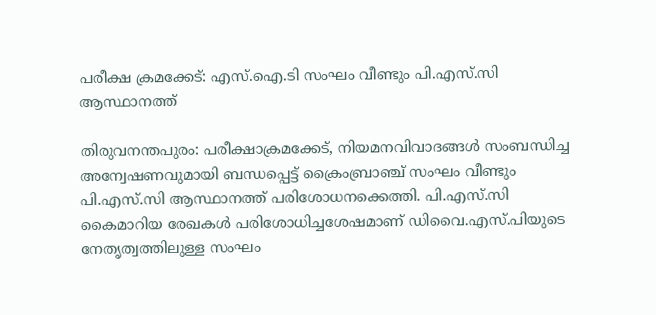പരീക്ഷ ക്രമക്കേട്: എസ്.ഐ.ടി സംഘം വീണ്ടും പി.എസ്.സി ആസ്ഥാനത്ത്

തിരുവനന്തപുരം: പരീക്ഷാക്രമക്കേട്, നിയമനവിവാദങ്ങൾ സംബന്ധിച്ച അന്വേഷണവുമായി ബന്ധപ്പെട്ട് ക്രൈംബ്രാഞ്ച് സംഘം വീണ്ടും പി.എസ്.സി ആസ്ഥാനത്ത് പരിശോധനക്കെത്തി. പി.എസ്.സി കൈമാറിയ രേഖകൾ പരിശോധിച്ചശേഷമാണ് ഡിവൈ.എസ്.പിയുടെ നേതൃത്വത്തിലുള്ള സംഘം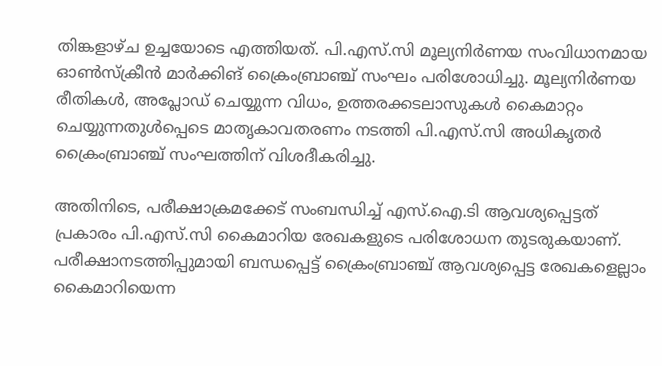തിങ്കളാഴ്ച ഉച്ചയോടെ എത്തിയത്. പി.എസ്.സി മൂല്യനിർണയ സംവിധാനമായ ഓൺസ്ക്രീൻ മാർക്കിങ് ക്രൈംബ്രാഞ്ച് സംഘം പരിശോധിച്ചു. മൂല്യനിർണയ രീതികൾ, അപ്ലോഡ് ചെയ്യുന്ന വിധം, ഉത്തരക്കടലാസുകൾ കൈമാറ്റം ചെയ്യുന്നതുൾപ്പെടെ മാതൃകാവതരണം നടത്തി പി.എസ്.സി അധികൃതർ ക്രൈംബ്രാഞ്ച് സംഘത്തിന് വിശദീകരിച്ചു.

അതിനിടെ, പരീക്ഷാക്രമക്കേട് സംബന്ധിച്ച് എസ്.ഐ.ടി ആവശ്യപ്പെട്ടത് പ്രകാരം പി.എസ്.സി കൈമാറിയ രേഖകളുടെ പരിശോധന തുടരുകയാണ്. പരീക്ഷാനടത്തിപ്പുമായി ബന്ധപ്പെട്ട് ക്രൈംബ്രാഞ്ച് ആവശ്യപ്പെട്ട രേഖകളെല്ലാം കൈമാറിയെന്ന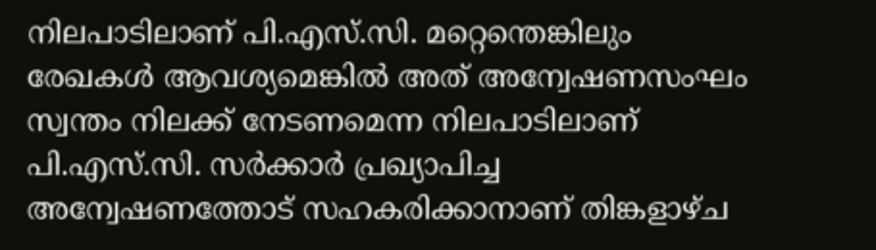നിലപാടിലാണ് പി.എസ്.സി. മറ്റെന്തെങ്കിലും രേഖകൾ ആവശ്യമെങ്കിൽ അത് അന്വേഷണസംഘം സ്വന്തം നിലക്ക് നേടണമെന്ന നിലപാടിലാണ് പി.എസ്.സി. സർക്കാർ പ്രഖ്യാപിച്ച അന്വേഷണത്തോട് സഹകരിക്കാനാണ് തിങ്കളാഴ്ച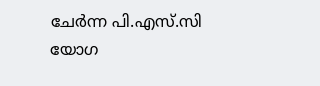ചേർന്ന പി.എസ്.സി യോഗ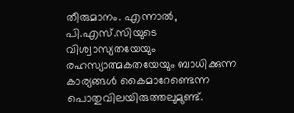തീരുമാനം. എന്നാൽ, പി.എസ്.സിയുടെ വിശ്വാസ്യതയേയും രഹസ്യാത്മകതയേയും ബാധിക്കുന്ന കാര്യങ്ങൾ കൈമാറേണ്ടെന്ന പൊതുവിലയിരുത്തലുമുണ്ട്.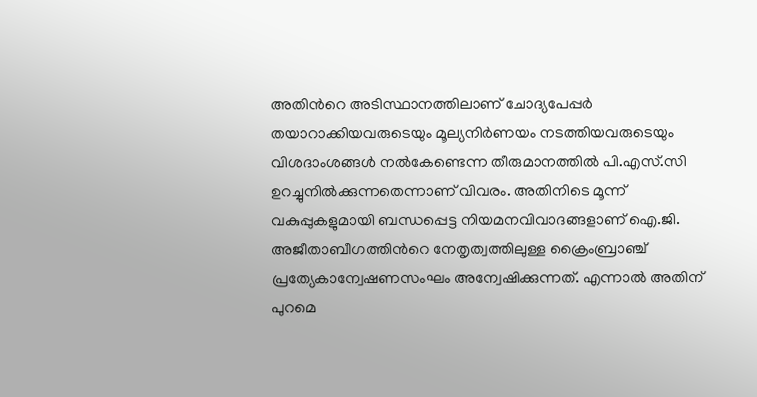അതിന്‍റെ അടിസ്ഥാനത്തിലാണ് ചോദ്യപേപ്പർ തയാറാക്കിയവരുടെയും മൂല്യനിർണയം നടത്തിയവരുടെയും വിശദാംശങ്ങൾ നൽകേണ്ടെന്ന തീരുമാനത്തിൽ പി.എസ്.സി ഉറച്ചുനിൽക്കുന്നതെന്നാണ് വിവരം. അതിനിടെ മൂന്ന് വകുപ്പുകളുമായി ബന്ധപ്പെട്ട നിയമനവിവാദങ്ങളാണ് ഐ.ജി. അജീതാബീഗത്തിന്‍റെ നേതൃത്വത്തിലുള്ള ക്രൈംബ്രാഞ്ച് പ്രത്യേകാന്വേഷണസംഘം അന്വേഷിക്കുന്നത്. എന്നാൽ അതിന് പുറമെ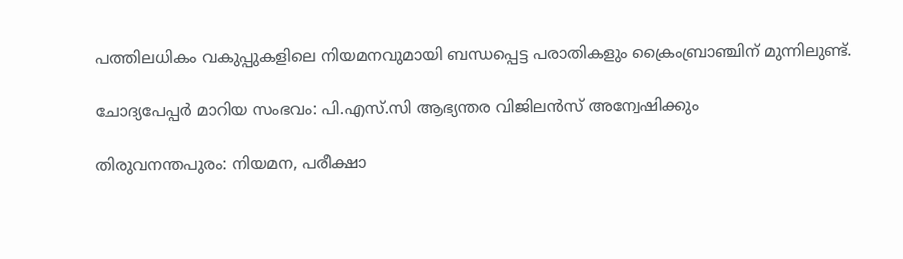പത്തിലധികം വകുപ്പുകളിലെ നിയമനവുമായി ബന്ധപ്പെട്ട പരാതികളും ക്രൈംബ്രാഞ്ചിന് മുന്നിലുണ്ട്.

ചോദ്യപേപ്പർ മാറിയ സംഭവം: പി.എസ്.സി ആഭ്യന്തര വിജിലൻസ് അന്വേഷിക്കും

തിരുവനന്തപുരം: നിയമന, പരീക്ഷാ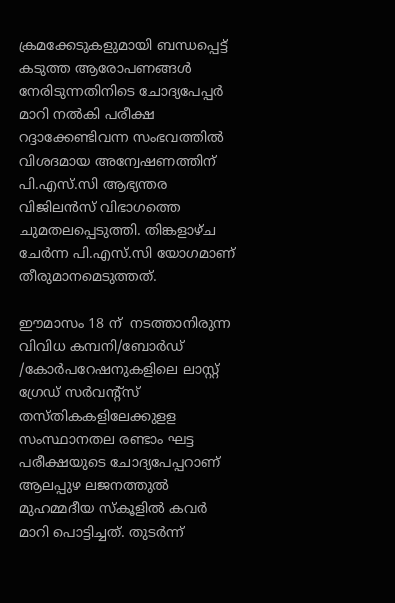ക്രമക്കേടുകളുമായി ബന്ധപ്പെട്ട് കടുത്ത ആരോപണങ്ങൾ നേരിടുന്നതിനിടെ ചോദ്യപേപ്പർ മാറി നൽകി പരീക്ഷ റദ്ദാക്കേണ്ടിവന്ന സംഭവത്തിൽ വിശദമായ അന്വേഷണത്തിന് പി.എസ്.സി ആഭ്യന്തര വിജിലൻസ് വിഭാഗത്തെ ചുമതലപ്പെടുത്തി. തിങ്കളാഴ്ച ചേർന്ന പി.എസ്.സി യോഗമാണ് തീരുമാനമെടുത്തത്.

ഈമാസം 18 ന്  നടത്താനിരുന്ന വിവിധ കമ്പനി/ബോർഡ് /കോർപറേഷനുകളിലെ ലാസ്റ്റ് ഗ്രേഡ് സർവന്‍റ്സ് തസ്തികകളിലേക്കുളള സംസ്ഥാനതല രണ്ടാം ഘട്ട പരീക്ഷയുടെ ചോദ്യപേപ്പറാണ് ആലപ്പുഴ ലജനത്തുൽ മുഹമ്മദീയ സ്കൂളിൽ കവർ മാറി പൊട്ടിച്ചത്. തുടർന്ന്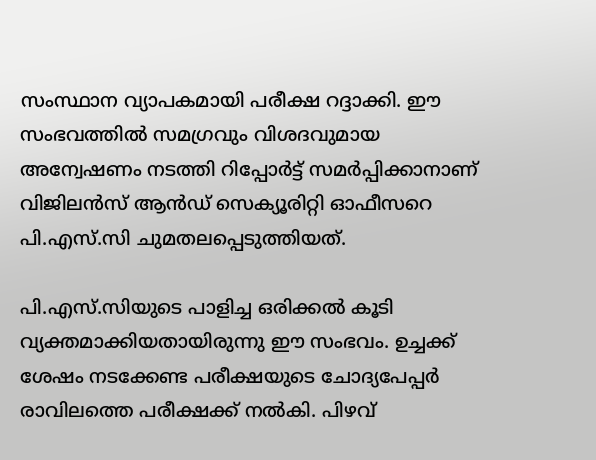സംസ്ഥാന വ്യാപകമായി പരീക്ഷ റദ്ദാക്കി. ഈ സംഭവത്തിൽ സമഗ്രവും വിശദവുമായ അന്വേഷണം നടത്തി റിപ്പോർട്ട് സമർപ്പിക്കാനാണ് വിജിലൻസ് ആൻഡ് സെക്യൂരിറ്റി ഓഫീസറെ പി.എസ്.സി ചുമതലപ്പെടുത്തിയത്.

പി.എസ്‍.സിയുടെ പാളിച്ച ഒരിക്കൽ കൂടി വ്യക്തമാക്കിയതായിരുന്നു ഈ സംഭവം. ഉച്ചക്ക് ശേഷം നടക്കേണ്ട പരീക്ഷയുടെ ചോദ്യപേപ്പർ രാവിലത്തെ പരീക്ഷക്ക് നൽകി. പിഴവ്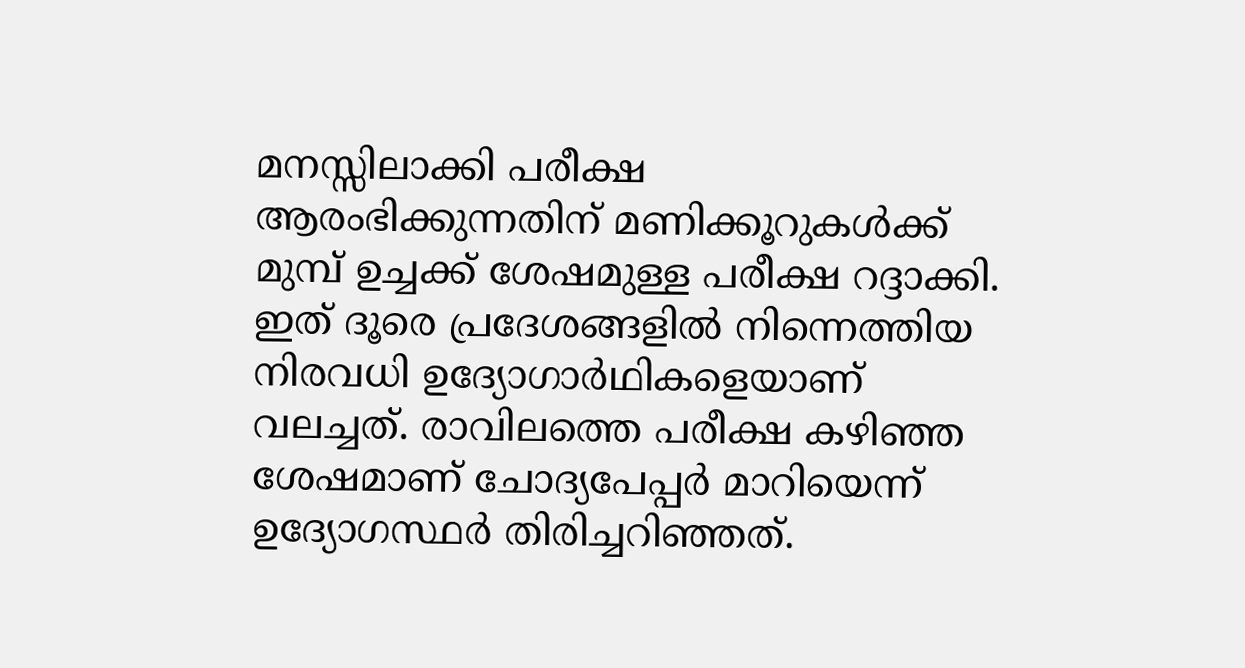മനസ്സിലാക്കി പരീക്ഷ ആരംഭിക്കുന്നതിന് മണിക്കൂറുകൾക്ക് മുമ്പ് ഉച്ചക്ക് ശേഷമുള്ള പരീക്ഷ റദ്ദാക്കി. ഇത് ദൂരെ പ്രദേശങ്ങളിൽ നിന്നെത്തിയ നിരവധി ഉദ്യോഗാർഥികളെയാണ് വലച്ചത്. രാവിലത്തെ പരീക്ഷ കഴിഞ്ഞ ശേഷമാണ് ചോദ്യപേപ്പർ മാറിയെന്ന് ഉദ്യോഗസ്ഥര്‍ തിരിച്ചറിഞ്ഞത്.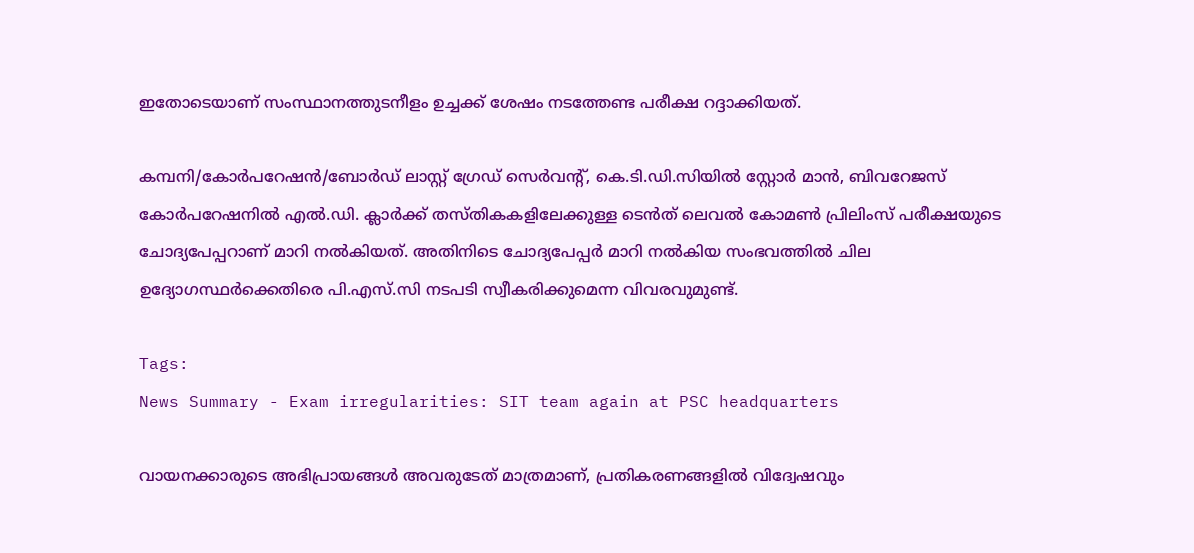ഇതോടെയാണ് സംസ്ഥാനത്തുടനീളം ഉച്ചക്ക് ശേഷം നടത്തേണ്ട പരീക്ഷ റദ്ദാക്കിയത്.

കമ്പനി/കോര്‍പറേഷന്‍/ബോര്‍ഡ് ലാസ്റ്റ് ഗ്രേഡ് സെര്‍വന്‍റ്, കെ.ടി.ഡി.സിയില്‍ സ്റ്റോര്‍ മാന്‍, ബിവറേജസ് കോര്‍പറേഷനില്‍ എൽ.ഡി. ക്ലാര്‍ക്ക് തസ്തികകളിലേക്കുള്ള ടെന്‍ത് ലെവല്‍ കോമണ്‍ പ്രിലിംസ് പരീക്ഷയുടെ ചോദ്യപേപ്പറാണ് മാറി നല്‍കിയത്. അതിനിടെ ചോദ്യപേപ്പർ മാറി നൽകിയ സംഭവത്തിൽ ചില ഉദ്യോഗസ്ഥർക്കെതിരെ പി.എസ്.സി നടപടി സ്വീകരിക്കുമെന്ന വിവരവുമുണ്ട്.

Tags:
News Summary - Exam irregularities: SIT team again at PSC headquarters

വായനക്കാരുടെ അഭിപ്രായങ്ങള്‍ അവരുടേത് മാത്രമാണ്, പ്രതികരണങ്ങളിൽ വിദ്വേഷവും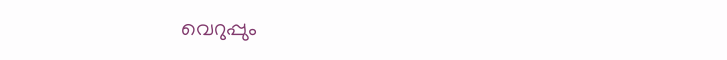വെറുപ്പും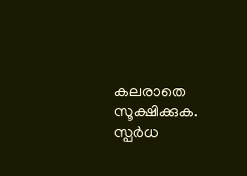കലരാതെ സൂക്ഷിക്കുക. സ്പർധ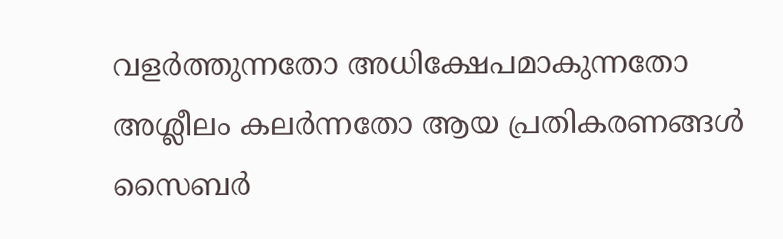വളർത്തുന്നതോ അധിക്ഷേപമാകുന്നതോ അശ്ലീലം കലർന്നതോ ആയ പ്രതികരണങ്ങൾ സൈബർ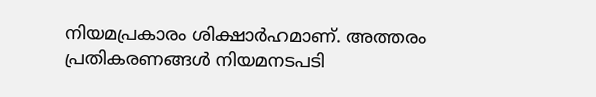നിയമപ്രകാരം ശിക്ഷാർഹമാണ്. അത്തരം പ്രതികരണങ്ങൾ നിയമനടപടി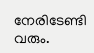നേരിടേണ്ടി വരും.